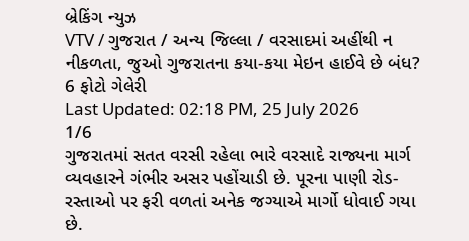બ્રેકિંગ ન્યુઝ
VTV / ગુજરાત / અન્ય જિલ્લા / વરસાદમાં અહીંથી ન નીકળતા, જુઓ ગુજરાતના કયા-કયા મેઇન હાઈવે છે બંધ?
6 ફોટો ગેલેરી
Last Updated: 02:18 PM, 25 July 2026
1/6
ગુજરાતમાં સતત વરસી રહેલા ભારે વરસાદે રાજ્યના માર્ગ વ્યવહારને ગંભીર અસર પહોંચાડી છે. પૂરના પાણી રોડ-રસ્તાઓ પર ફરી વળતાં અનેક જગ્યાએ માર્ગો ધોવાઈ ગયા છે.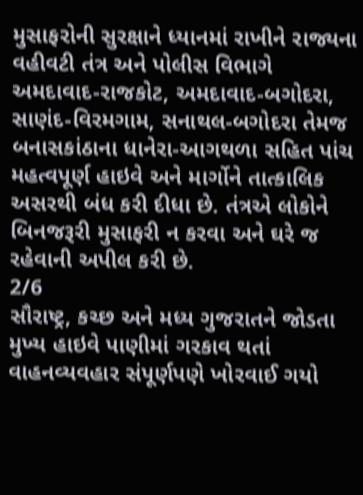મુસાફરોની સુરક્ષાને ધ્યાનમાં રાખીને રાજ્યના વહીવટી તંત્ર અને પોલીસ વિભાગે અમદાવાદ-રાજકોટ, અમદાવાદ-બગોદરા, સાણંદ-વિરમગામ, સનાથલ-બગોદરા તેમજ બનાસકાંઠાના ધાનેરા-આગથળા સહિત પાંચ મહત્વપૂર્ણ હાઇવે અને માર્ગોને તાત્કાલિક અસરથી બંધ કરી દીધા છે. તંત્રએ લોકોને બિનજરૂરી મુસાફરી ન કરવા અને ઘરે જ રહેવાની અપીલ કરી છે.
2/6
સૌરાષ્ટ્ર, કચ્છ અને મધ્ય ગુજરાતને જોડતા મુખ્ય હાઇવે પાણીમાં ગરકાવ થતાં વાહનવ્યવહાર સંપૂર્ણપણે ખોરવાઈ ગયો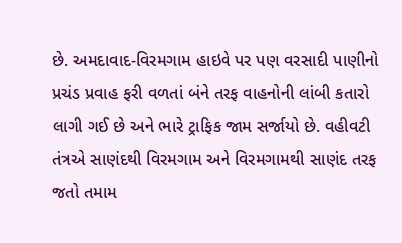છે. અમદાવાદ-વિરમગામ હાઇવે પર પણ વરસાદી પાણીનો પ્રચંડ પ્રવાહ ફરી વળતાં બંને તરફ વાહનોની લાંબી કતારો લાગી ગઈ છે અને ભારે ટ્રાફિક જામ સર્જાયો છે. વહીવટી તંત્રએ સાણંદથી વિરમગામ અને વિરમગામથી સાણંદ તરફ જતો તમામ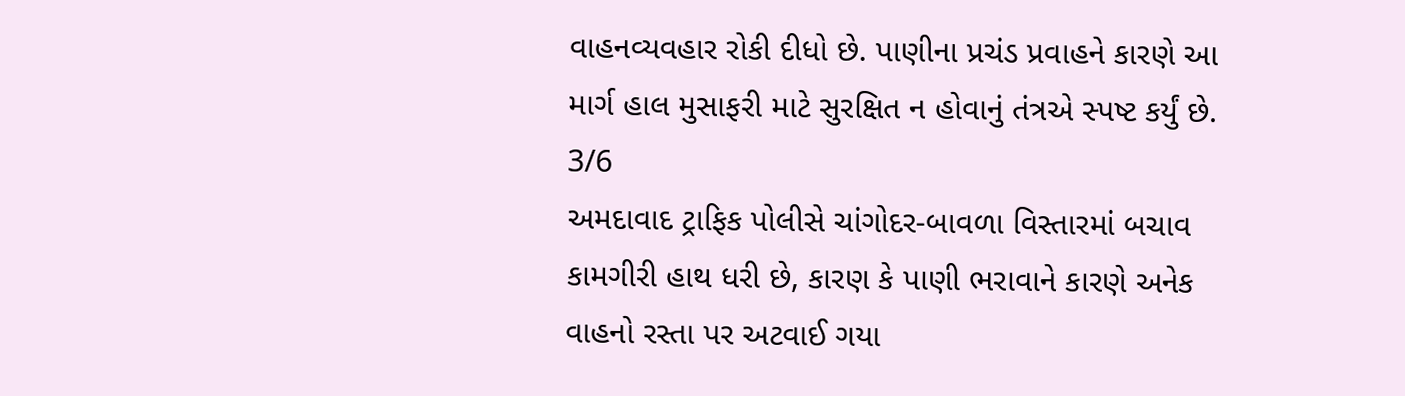વાહનવ્યવહાર રોકી દીધો છે. પાણીના પ્રચંડ પ્રવાહને કારણે આ માર્ગ હાલ મુસાફરી માટે સુરક્ષિત ન હોવાનું તંત્રએ સ્પષ્ટ કર્યું છે.
3/6
અમદાવાદ ટ્રાફિક પોલીસે ચાંગોદર-બાવળા વિસ્તારમાં બચાવ કામગીરી હાથ ધરી છે, કારણ કે પાણી ભરાવાને કારણે અનેક વાહનો રસ્તા પર અટવાઈ ગયા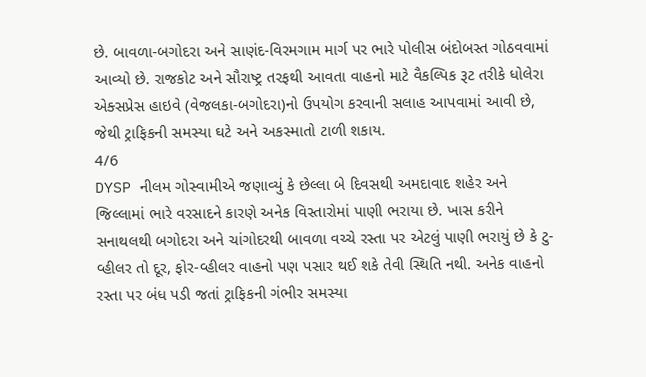છે. બાવળા-બગોદરા અને સાણંદ-વિરમગામ માર્ગ પર ભારે પોલીસ બંદોબસ્ત ગોઠવવામાં આવ્યો છે. રાજકોટ અને સૌરાષ્ટ્ર તરફથી આવતા વાહનો માટે વૈકલ્પિક રૂટ તરીકે ધોલેરા એક્સપ્રેસ હાઇવે (વેજલકા-બગોદરા)નો ઉપયોગ કરવાની સલાહ આપવામાં આવી છે, જેથી ટ્રાફિકની સમસ્યા ઘટે અને અકસ્માતો ટાળી શકાય.
4/6
DYSP નીલમ ગોસ્વામીએ જણાવ્યું કે છેલ્લા બે દિવસથી અમદાવાદ શહેર અને જિલ્લામાં ભારે વરસાદને કારણે અનેક વિસ્તારોમાં પાણી ભરાયા છે. ખાસ કરીને સનાથલથી બગોદરા અને ચાંગોદરથી બાવળા વચ્ચે રસ્તા પર એટલું પાણી ભરાયું છે કે ટુ-વ્હીલર તો દૂર, ફોર-વ્હીલર વાહનો પણ પસાર થઈ શકે તેવી સ્થિતિ નથી. અનેક વાહનો રસ્તા પર બંધ પડી જતાં ટ્રાફિકની ગંભીર સમસ્યા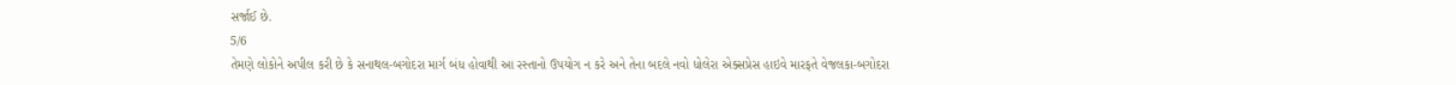સર્જાઈ છે.
5/6
તેમણે લોકોને અપીલ કરી છે કે સનાથલ-બગોદરા માર્ગ બંધ હોવાથી આ રસ્તાનો ઉપયોગ ન કરે અને તેના બદલે નવો ધોલેરા એક્સપ્રેસ હાઇવે મારફતે વેજલકા-બગોદરા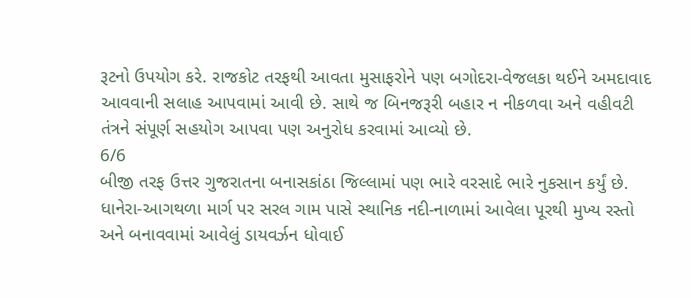રૂટનો ઉપયોગ કરે. રાજકોટ તરફથી આવતા મુસાફરોને પણ બગોદરા-વેજલકા થઈને અમદાવાદ આવવાની સલાહ આપવામાં આવી છે. સાથે જ બિનજરૂરી બહાર ન નીકળવા અને વહીવટી તંત્રને સંપૂર્ણ સહયોગ આપવા પણ અનુરોધ કરવામાં આવ્યો છે.
6/6
બીજી તરફ ઉત્તર ગુજરાતના બનાસકાંઠા જિલ્લામાં પણ ભારે વરસાદે ભારે નુકસાન કર્યું છે. ધાનેરા-આગથળા માર્ગ પર સરલ ગામ પાસે સ્થાનિક નદી-નાળામાં આવેલા પૂરથી મુખ્ય રસ્તો અને બનાવવામાં આવેલું ડાયવર્ઝન ધોવાઈ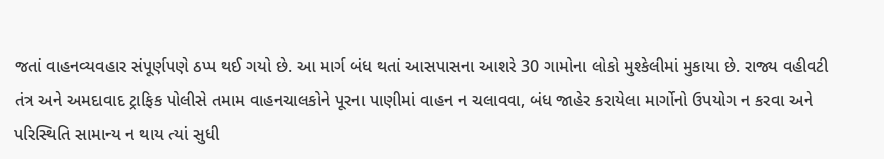જતાં વાહનવ્યવહાર સંપૂર્ણપણે ઠપ્પ થઈ ગયો છે. આ માર્ગ બંધ થતાં આસપાસના આશરે 30 ગામોના લોકો મુશ્કેલીમાં મુકાયા છે. રાજ્ય વહીવટી તંત્ર અને અમદાવાદ ટ્રાફિક પોલીસે તમામ વાહનચાલકોને પૂરના પાણીમાં વાહન ન ચલાવવા, બંધ જાહેર કરાયેલા માર્ગોનો ઉપયોગ ન કરવા અને પરિસ્થિતિ સામાન્ય ન થાય ત્યાં સુધી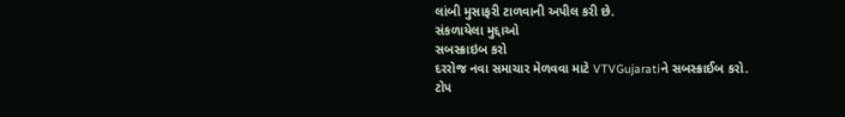લાંબી મુસાફરી ટાળવાની અપીલ કરી છે.
સંકળાયેલા મુદ્દાઓ
સબસ્ક્રાઇબ કરો
દરરોજ નવા સમાચાર મેળવવા માટે VTVGujaratiને સબસ્ક્રાઈબ કરો.
ટોપ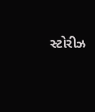સ્ટોરીઝ